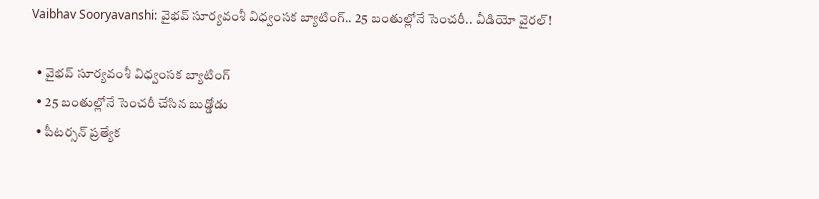Vaibhav Sooryavanshi: వైభవ్ సూర్యవంశీ విధ్వంసక బ్యాటింగ్‌.. 25 బంతుల్లోనే సెంచరీ.. వీడియో వైరల్!

  • వైభవ్ సూర్యవంశీ విధ్వంసక బ్యాటింగ్‌
  • 25 బంతుల్లోనే సెంచరీ చేసిన బుడ్డోడు
  • పీటర్సన్ ప్రత్యేక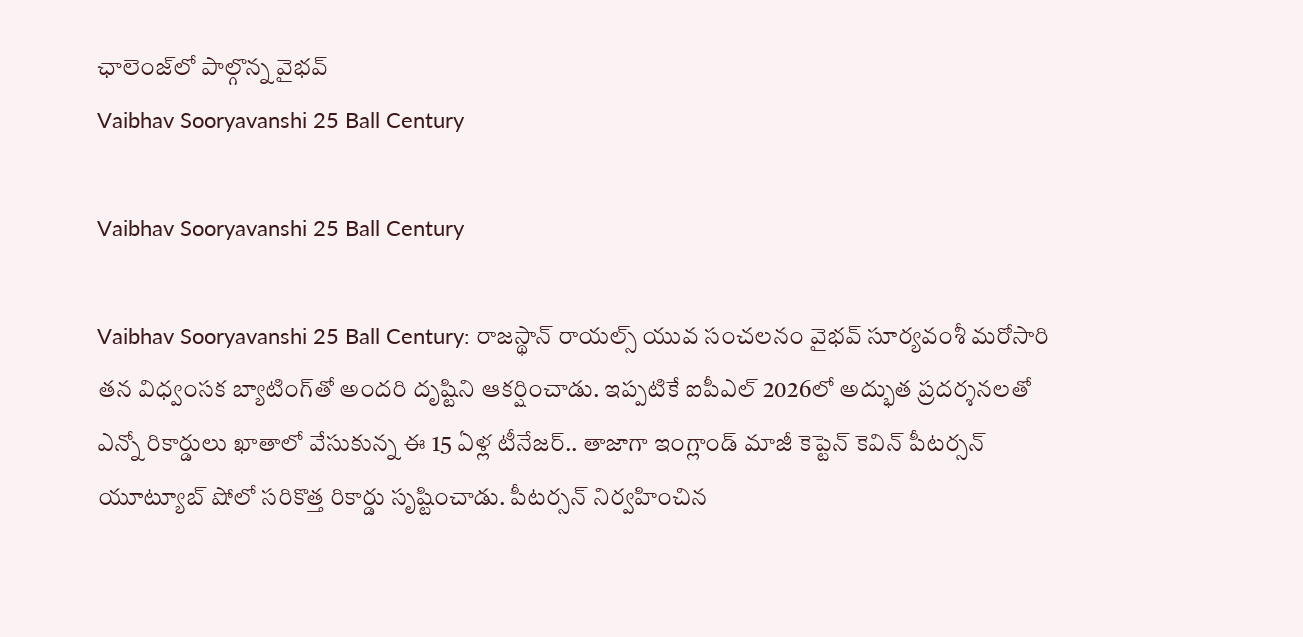ఛాలెంజ్‌లో పాల్గొన్న వైభవ్
Vaibhav Sooryavanshi 25 Ball Century

Vaibhav Sooryavanshi 25 Ball Century

Vaibhav Sooryavanshi 25 Ball Century: రాజస్థాన్ రాయల్స్ యువ సంచలనం వైభవ్ సూర్యవంశీ మరోసారి తన విధ్వంసక బ్యాటింగ్‌తో అందరి దృష్టిని ఆకర్షించాడు. ఇప్పటికే ఐపీఎల్ 2026లో అద్భుత ప్రదర్శనలతో ఎన్నో రికార్డులు ఖాతాలో వేసుకున్న ఈ 15 ఏళ్ల టీనేజర్.. తాజాగా ఇంగ్లాండ్ మాజీ కెప్టెన్ కెవిన్ పీటర్సన్ యూట్యూబ్ షోలో సరికొత్త రికార్డు సృష్టించాడు. పీటర్సన్ నిర్వహించిన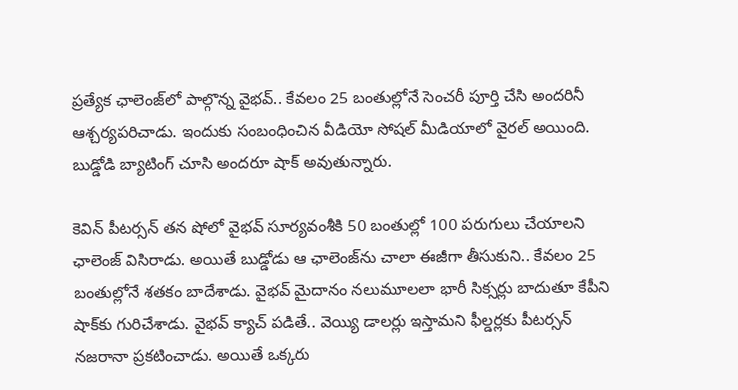ప్రత్యేక ఛాలెంజ్‌లో పాల్గొన్న వైభవ్.. కేవలం 25 బంతుల్లోనే సెంచరీ పూర్తి చేసి అందరినీ ఆశ్చర్యపరిచాడు. ఇందుకు సంబంధించిన వీడియో సోషల్ మీడియాలో వైరల్ అయింది. బుడ్డోడి బ్యాటింగ్ చూసి అందరూ షాక్ అవుతున్నారు.

కెవిన్ పీటర్సన్ తన షోలో వైభవ్‌ సూర్యవంశీకి 50 బంతుల్లో 100 పరుగులు చేయాలని ఛాలెంజ్ విసిరాడు. అయితే బుడ్డోడు ఆ ఛాలెంజ్‌ను చాలా ఈజీగా తీసుకుని.. కేవలం 25 బంతుల్లోనే శతకం బాదేశాడు. వైభవ్ మైదానం నలుమూలలా భారీ సిక్సర్లు బాదుతూ కేపీని షాక్‌కు గురిచేశాడు. వైభవ్ క్యాచ్ పడితే.. వెయ్యి డాలర్లు ఇస్తామని ఫీల్డర్లకు పీటర్సన్ నజరానా ప్రకటించాడు. అయితే ఒక్కరు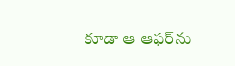కూడా ఆ ఆఫర్‌ను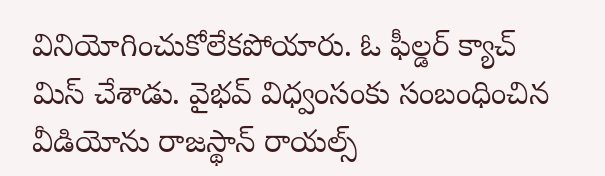వినియోగించుకోలేకపోయారు. ఓ ఫీల్డర్ క్యాచ్ మిస్ చేశాడు. వైభవ్ విధ్వంసంకు సంబంధించిన వీడియోను రాజస్థాన్ రాయల్స్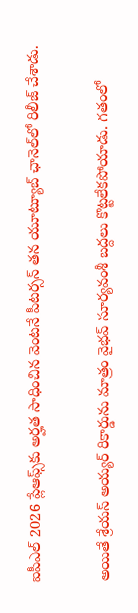ఐపీఎల్ 2026 ప్లేఆఫ్స్‌కు అర్హత సాధించిన వెంటనే పీటర్సన్ తన యూట్యూబ్ ఛానెల్‌లో రిలీజ్ చేశాడు.

అయితే శ్రేయస్ అయ్యర్ రికార్డును మాత్రం వైభవ్‌ సూర్యవంశీ బద్దలు కొట్టలేకపోయాడు. గతంలో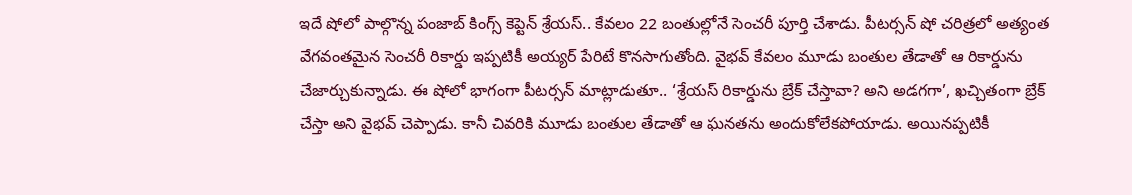ఇదే షోలో పాల్గొన్న పంజాబ్ కింగ్స్ కెప్టెన్ శ్రేయస్.. కేవలం 22 బంతుల్లోనే సెంచరీ పూర్తి చేశాడు. పీటర్సన్ షో చరిత్రలో అత్యంత వేగవంతమైన సెంచరీ రికార్డు ఇప్పటికీ అయ్యర్ పేరిటే కొనసాగుతోంది. వైభవ్ కేవలం మూడు బంతుల తేడాతో ఆ రికార్డును చేజార్చుకున్నాడు. ఈ షోలో భాగంగా పీటర్సన్ మాట్లాడుతూ.. ‘శ్రేయస్ రికార్డును బ్రేక్ చేస్తావా? అని అడగగా’, ఖచ్చితంగా బ్రేక్ చేస్తా అని వైభవ్ చెప్పాడు. కానీ చివరికి మూడు బంతుల తేడాతో ఆ ఘనతను అందుకోలేకపోయాడు. అయినప్పటికీ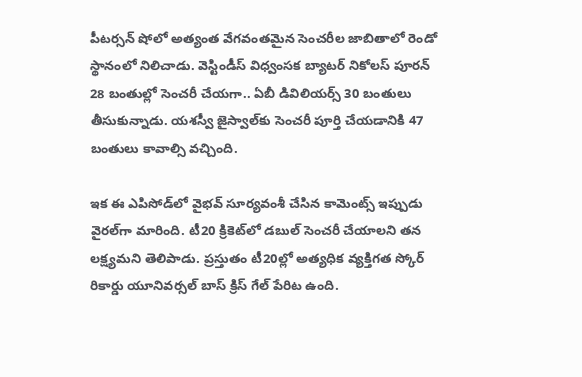పీటర్సన్ షోలో అత్యంత వేగవంతమైన సెంచరీల జాబితాలో రెండో స్థానంలో నిలిచాడు. వెస్టిండీస్ విధ్వంసక బ్యాటర్ నికోలస్ పూరన్ 28 బంతుల్లో సెంచరీ చేయగా.. ఏబీ డివిలియర్స్ 30 బంతులు తీసుకున్నాడు. యశస్వీ జైస్వాల్‌కు సెంచరీ పూర్తి చేయడానికి 47 బంతులు కావాల్సి వచ్చింది.

ఇక ఈ ఎపిసోడ్‌లో వైభవ్ సూర్యవంశీ చేసిన కామెంట్స్ ఇప్పుడు వైరల్‌గా మారింది. టీ20 క్రికెట్‌లో డబుల్ సెంచరీ చేయాలని తన లక్ష్యమని తెలిపాడు. ప్రస్తుతం టీ20ల్లో అత్యధిక వ్యక్తిగత స్కోర్ రికార్డు యూనివర్సల్ బాస్ క్రిస్ గేల్ పేరిట ఉంది.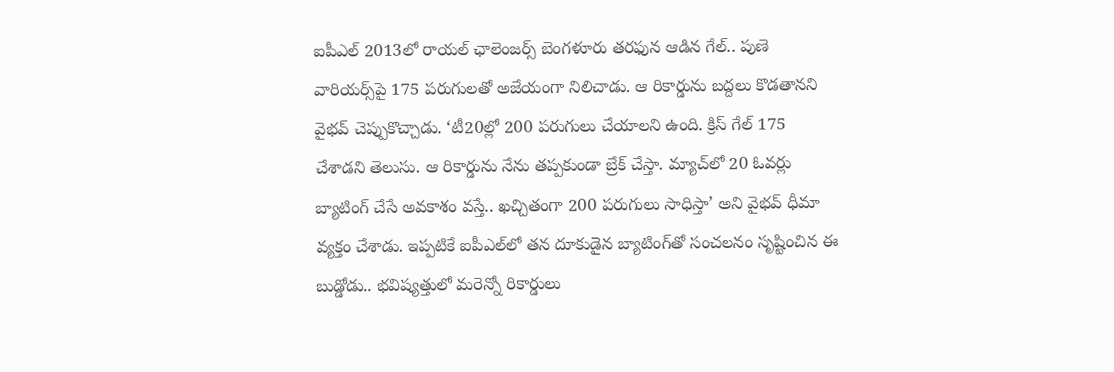ఐపీఎల్ 2013లో రాయల్ ఛాలెంజర్స్ బెంగళూరు తరఫున ఆడిన గేల్.. పుణె వారియర్స్‌పై 175 పరుగులతో అజేయంగా నిలిచాడు. ఆ రికార్డును బద్దలు కొడతానని వైభవ్ చెప్పుకొచ్చాడు. ‘టీ20ల్లో 200 పరుగులు చేయాలని ఉంది. క్రిస్ గేల్ 175 చేశాడని తెలుసు. ఆ రికార్డును నేను తప్పకుండా బ్రేక్ చేస్తా. మ్యాచ్‌లో 20 ఓవర్లు బ్యాటింగ్ చేసే అవకాశం వస్తే.. ఖచ్చితంగా 200 పరుగులు సాధిస్తా’ అని వైభవ్ ధీమా వ్యక్తం చేశాడు. ఇప్పటికే ఐపీఎల్‌లో తన దూకుడైన బ్యాటింగ్‌తో సంచలనం సృష్టించిన ఈ బుడ్డోడు.. భవిష్యత్తులో మరెన్నో రికార్డులు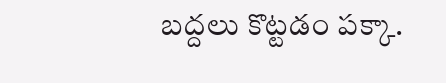బద్దలు కొట్టడం పక్కా.